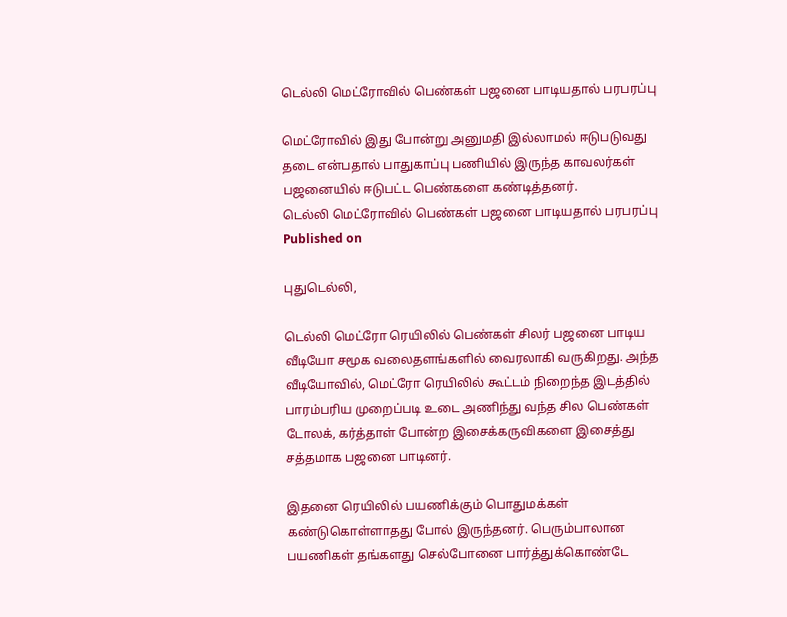டெல்லி மெட்ரோவில் பெண்கள் பஜனை பாடியதால் பரபரப்பு

மெட்ரோவில் இது போன்று அனுமதி இல்லாமல் ஈடுபடுவது தடை என்பதால் பாதுகாப்பு பணியில் இருந்த காவலர்கள் பஜனையில் ஈடுபட்ட பெண்களை கண்டித்தனர்.
டெல்லி மெட்ரோவில் பெண்கள் பஜனை பாடியதால் பரபரப்பு
Published on

புதுடெல்லி,

டெல்லி மெட்ரோ ரெயிலில் பெண்கள் சிலர் பஜனை பாடிய வீடியோ சமூக வலைதளங்களில் வைரலாகி வருகிறது. அந்த வீடியோவில், மெட்ரோ ரெயிலில் கூட்டம் நிறைந்த இடத்தில் பாரம்பரிய முறைப்படி உடை அணிந்து வந்த சில பெண்கள் டோலக், கர்த்தாள் போன்ற இசைக்கருவிகளை இசைத்து சத்தமாக பஜனை பாடினர்.

இதனை ரெயிலில் பயணிக்கும் பொதுமக்கள் கண்டுகொள்ளாதது போல் இருந்தனர். பெரும்பாலான பயணிகள் தங்களது செல்போனை பார்த்துக்கொண்டே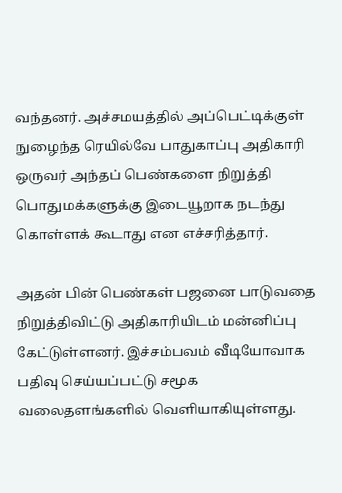வந்தனர். அச்சமயத்தில் அப்பெட்டிக்குள் நுழைந்த ரெயில்வே பாதுகாப்பு அதிகாரி ஒருவர் அந்தப் பெண்களை நிறுத்தி பொதுமக்களுக்கு இடையூறாக நடந்து கொள்ளக் கூடாது என எச்சரித்தார்.

அதன் பின் பெண்கள் பஜனை பாடுவதை நிறுத்திவிட்டு அதிகாரியிடம் மன்னிப்பு கேட்டுள்ளனர். இச்சம்பவம் வீடியோவாக பதிவு செய்யப்பட்டு சமூக வலைதளங்களில் வெளியாகியுள்ளது.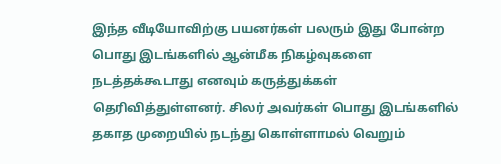இந்த வீடியோவிற்கு பயனர்கள் பலரும் இது போன்ற பொது இடங்களில் ஆன்மீக நிகழ்வுகளை நடத்தக்கூடாது எனவும் கருத்துக்கள் தெரிவித்துள்ளனர். சிலர் அவர்கள் பொது இடங்களில் தகாத முறையில் நடந்து கொள்ளாமல் வெறும்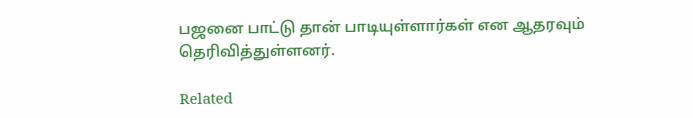பஜனை பாட்டு தான் பாடியுள்ளார்கள் என ஆதரவும் தெரிவித்துள்ளனர்.

Related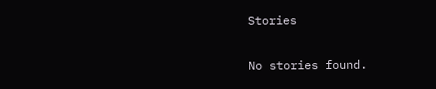Stories

No stories found.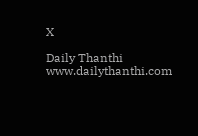X

Daily Thanthi
www.dailythanthi.com